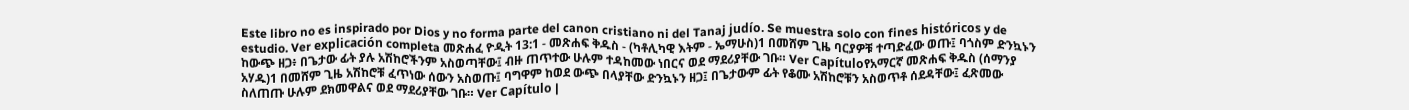Este libro no es inspirado por Dios y no forma parte del canon cristiano ni del Tanaj judío. Se muestra solo con fines históricos y de estudio. Ver explicación completa መጽሐፈ ዮዲት 13:1 - መጽሐፍ ቅዱስ - (ካቶሊካዊ እትም - ኤማሁስ)1 በመሸም ጊዜ ባርያዎቹ ተጣድፈው ወጡ፤ ባጎስም ድንኳኑን ከውጭ ዘጋ፥ በጌታው ፊት ያሉ አሽከሮችንም አስወጣቸው፤ ብዙ ጠጥተው ሁሉም ተዳከመው ነበርና ወደ ማደሪያቸው ገቡ። Ver Capítuloየአማርኛ መጽሐፍ ቅዱስ (ሰማንያ አሃዱ)1 በመሸም ጊዜ አሽከሮቹ ፈጥነው ሰውን አስወጡ፤ ባግዋም ከወደ ውጭ በላያቸው ድንኳኑን ዘጋ፤ በጌታውም ፊት የቆሙ አሽከሮቹን አስወጥቶ ሰደዳቸው፤ ፈጽመው ስለጠጡ ሁሉም ደክመዋልና ወደ ማደሪያቸው ገቡ። Ver Capítulo |